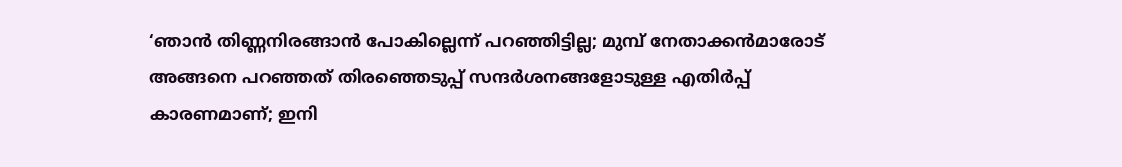‘ഞാൻ തിണ്ണനിരങ്ങാൻ പോകില്ലെന്ന് പറഞ്ഞിട്ടില്ല; മുമ്പ് നേതാക്കൻമാരോട് അങ്ങനെ പറഞ്ഞത് തിരഞ്ഞെടുപ്പ് സന്ദർശനങ്ങളോടുള്ള എതിർപ്പ് കാരണമാണ്; ഇനി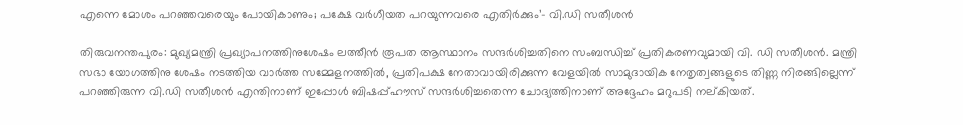എന്നെ മോശം പറഞ്ഞവരെയും പോയികാണും; പക്ഷേ വർഗീയത പറയുന്നവരെ എതിർക്കും’- വി.ഡി സതീശൻ

തിരുവനന്തപുരം: മുഖ്യമന്ത്രി പ്രഖ്യാപനത്തിനുശേഷം ലത്തീൻ രൂപത ആസ്ഥാനം സന്ദർശിച്ചതിനെ സംബന്ധിച്ച് പ്രതികരണവുമായി വി. ഡി സതീശൻ. മന്ത്രി സഭാ യോഗത്തിനു ശേഷം നടത്തിയ വാർത്ത സമ്മേളനത്തിൽ, പ്രതിപക്ഷ നേതാവായിരിക്കുന്ന വേളയിൽ സാമുദായിക നേതൃത്വങ്ങളുടെ തിണ്ണ നിരങ്ങില്ലെന്ന് പറഞ്ഞിരുന്ന വി.ഡി സതീശൻ എന്തിനാണ് ഇപ്പോൾ ബിഷപ്പ്ഹൗസ് സന്ദർശിച്ചതെന്ന ചോദ്യത്തിനാണ് അദ്ദേഹം മറുപടി നല്കിയത്.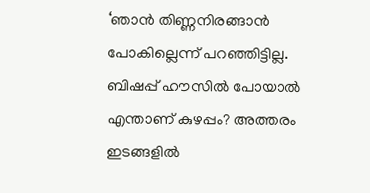‘ഞാൻ തിണ്ണനിരങ്ങാൻ പോകില്ലെന്ന് പറഞ്ഞിട്ടില്ല. ബിഷപ്പ് ഹൗസിൽ പോയാൽ എന്താണ് കുഴപ്പം? അത്തരം ഇടങ്ങളിൽ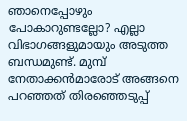ഞാനെപ്പോഴും പോകാറുണ്ടല്ലോ? എല്ലാ വിഭാഗങ്ങളുമായും അടുത്ത ബന്ധമുണ്ട്. മുമ്പ് നേതാക്കൻമാരോട് അങ്ങനെ പറഞ്ഞത് തിരഞ്ഞെടുപ്പ്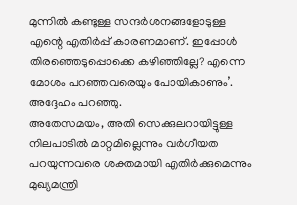മുന്നിൽ കണ്ടുള്ള സന്ദർശനങ്ങളോടുള്ള എന്റെ എതിർപ്പ് കാരണമാണ്. ഇപ്പോൾ തിരഞ്ഞെടുപ്പൊക്കെ കഴിഞ്ഞില്ലേ? എന്നെ മോശം പറഞ്ഞവരെയും പോയികാണും’. അദ്ദേഹം പറഞ്ഞു.
അതേസമയം, അതി സെക്കുലറായിട്ടുള്ള നിലപാടിൽ മാറ്റമില്ലെന്നും വർഗീയത പറയുന്നവരെ ശക്തമായി എതിർക്കുമെന്നും മുഖ്യമന്ത്രി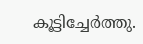കൂട്ടിച്ചേർത്തു.